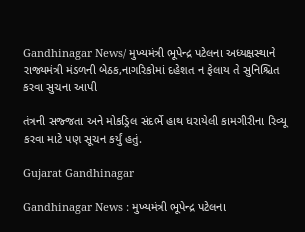Gandhinagar News/ મુખ્યમંત્રી ભૂપેન્દ્ર પટેલના અધ્યક્ષસ્થાને રાજ્યમંત્રી મંડળની બેઠક,નાગરિકોમાં દહેશત ન ફેલાય તે સુનિશ્ચિત કરવા સુચના આપી

તંત્રની સજ્જતા અને મોકડ્રિલ સંદર્ભે હાથ ધરાયેલી કામગીરીના રિવ્યૂ કરવા માટે પણ સૂચન કર્યું હતું.

Gujarat Gandhinagar

Gandhinagar News : મુખ્યમંત્રી ભૂપેન્દ્ર પટેલના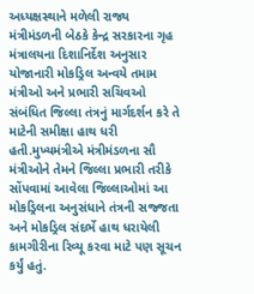અધ્યક્ષસ્થાને મળેલી રાજ્ય મંત્રીમંડળની બેઠકે કેન્દ્ર સરકારના ગૃહ મંત્રાલયના દિશાનિર્દેશ અનુસાર યોજાનારી મોકડ્રિલ અન્વયે તમામ મંત્રીઓ અને પ્રભારી સચિવઓ સંબંધિત જિલ્લા તંત્રનું માર્ગદર્શન કરે તે માટેની સમીક્ષા હાથ ધરી હતી.મુખ્યમંત્રીએ મંત્રીમંડળના સૌ મંત્રીઓને તેમને જિલ્લા પ્રભારી તરીકે સોંપવામાં આવેલા જિલ્લાઓમાં આ મોકડ્રિલના અનુસંધાને તંત્રની સજ્જતા અને મોકડ્રિલ સંદર્ભે હાથ ધરાયેલી કામગીરીના રિવ્યૂ કરવા માટે પણ સૂચન કર્યું હતું.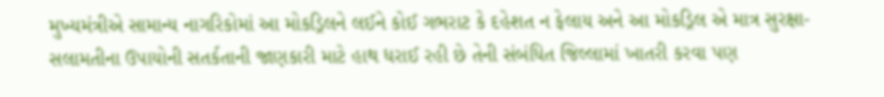મુખ્યમંત્રીએ સામાન્ય નાગરિકોમાં આ મોકડ્રિલને લઈને કોઈ ગભરાટ કે દહેશત ન ફેલાય અને આ મોકડ્રિલ એ માત્ર સુરક્ષા-સલામતીના ઉપાયોની સતર્કતાની જાણકારી માટે હાથ ધરાઈ રહી છે તેની સંબંધિત જિલ્લામાં ખાતરી કરવા પણ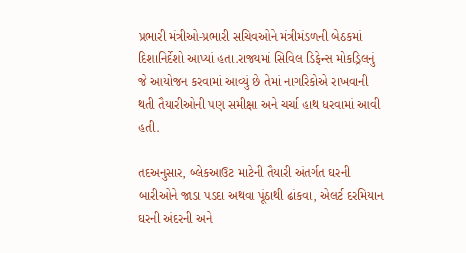પ્રભારી મંત્રીઓ-પ્રભારી સચિવઓને મંત્રીમંડળની બેઠકમાં દિશાનિર્દેશો આપ્યાં હતા.રાજ્યમાં સિવિલ ડિફેન્સ મોકડ્રિલનું જે આયોજન કરવામાં આવ્યું છે તેમાં નાગરિકોએ રાખવાની થતી તૈયારીઓની પણ સમીક્ષા અને ચર્ચા હાથ ધરવામાં આવી હતી.

તદઅનુસાર, બ્લેકઆઉટ માટેની તૈયારી અંતર્ગત ઘરની બારીઓને જાડા પડદા અથવા પૂંઠાથી ઢાંકવા, એલર્ટ દરમિયાન ઘરની અંદરની અને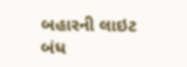બહારની લાઇટ બંધ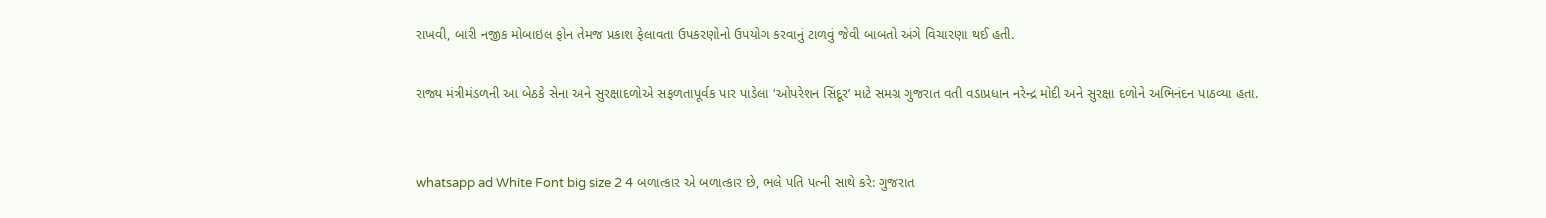રાખવી, બારી નજીક મોબાઇલ ફોન તેમજ પ્રકાશ ફેલાવતા ઉપકરણોનો ઉપયોગ કરવાનું ટાળવું જેવી બાબતો અંગે વિચારણા થઈ હતી.

રાજ્ય મંત્રીમંડળની આ બેઠકે સેના અને સુરક્ષાદળોએ સફળતાપૂર્વક પાર પાડેલા ‘ઓપરેશન સિંદૂર’ માટે સમગ્ર ગુજરાત વતી વડાપ્રધાન નરેન્દ્ર મોદી અને સુરક્ષા દળોને અભિનંદન પાઠવ્યા હતા.


whatsapp ad White Font big size 2 4 બળાત્કાર એ બળાત્કાર છે, ભલે પતિ પત્ની સાથે કરે: ગુજરાત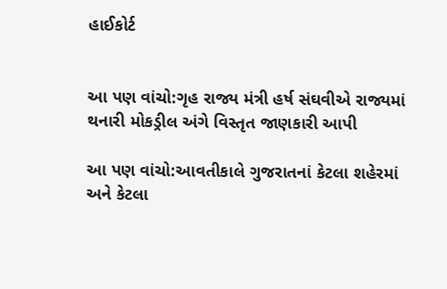હાઈકોર્ટ


આ પણ વાંચો:ગૃહ રાજ્ય મંત્રી હર્ષ સંઘવીએ રાજ્યમાં થનારી મોકડ્રીલ અંગે વિસ્તૃત જાણકારી આપી

આ પણ વાંચો:આવતીકાલે ગુજરાતનાં કેટલા શહેરમાં અને કેટલા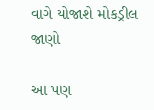વાગે યોજાશે મોકડ્રીલ જાણો

આ પણ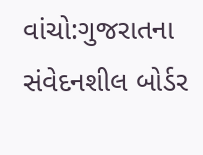વાંચો:ગુજરાતના સંવેદનશીલ બોર્ડર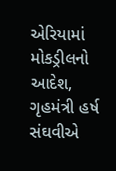એરિયામાં મોકડ્રીલનો આદેશ, ગૃહમંત્રી હર્ષ સંઘવીએ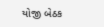યોજી બેઠક